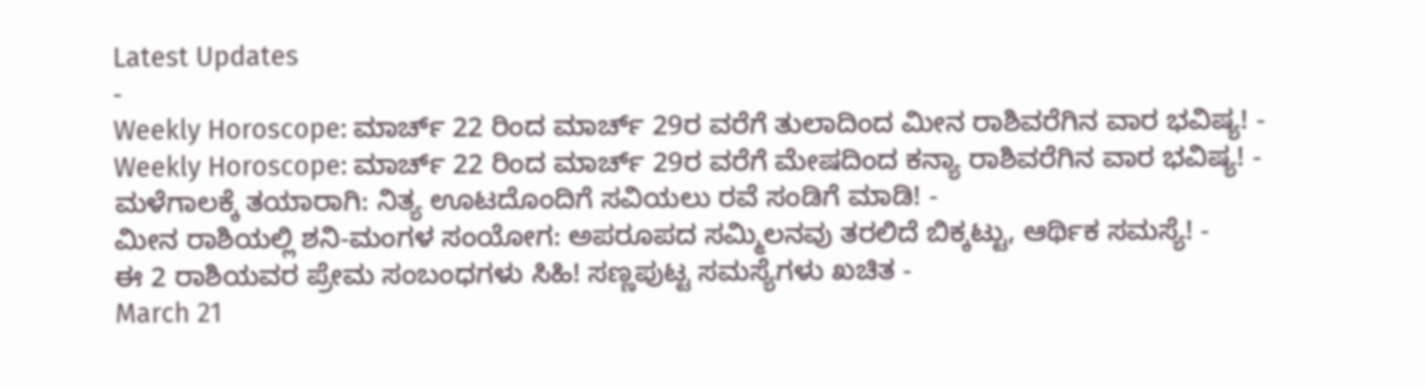Latest Updates
-
Weekly Horoscope: ಮಾರ್ಚ್ 22 ರಿಂದ ಮಾರ್ಚ್ 29ರ ವರೆಗೆ ತುಲಾದಿಂದ ಮೀನ ರಾಶಿವರೆಗಿನ ವಾರ ಭವಿಷ್ಯ! -
Weekly Horoscope: ಮಾರ್ಚ್ 22 ರಿಂದ ಮಾರ್ಚ್ 29ರ ವರೆಗೆ ಮೇಷದಿಂದ ಕನ್ಯಾ ರಾಶಿವರೆಗಿನ ವಾರ ಭವಿಷ್ಯ! -
ಮಳೆಗಾಲಕ್ಕೆ ತಯಾರಾಗಿ: ನಿತ್ಯ ಊಟದೊಂದಿಗೆ ಸವಿಯಲು ರವೆ ಸಂಡಿಗೆ ಮಾಡಿ! -
ಮೀನ ರಾಶಿಯಲ್ಲಿ ಶನಿ-ಮಂಗಳ ಸಂಯೋಗ: ಅಪರೂಪದ ಸಮ್ಮಿಲನವು ತರಲಿದೆ ಬಿಕ್ಕಟ್ಟು, ಆರ್ಥಿಕ ಸಮಸ್ಯೆ! -
ಈ 2 ರಾಶಿಯವರ ಪ್ರೇಮ ಸಂಬಂಧಗಳು ಸಿಹಿ! ಸಣ್ಣಪುಟ್ಟ ಸಮಸ್ಯೆಗಳು ಖಚಿತ -
March 21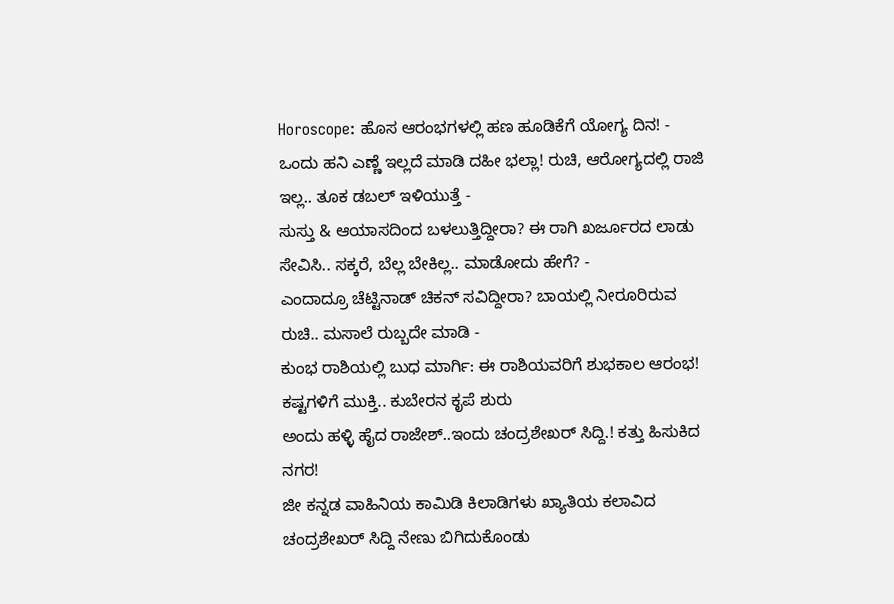Horoscope: ಹೊಸ ಆರಂಭಗಳಲ್ಲಿ ಹಣ ಹೂಡಿಕೆಗೆ ಯೋಗ್ಯ ದಿನ! -
ಒಂದು ಹನಿ ಎಣ್ಣೆ ಇಲ್ಲದೆ ಮಾಡಿ ದಹೀ ಭಲ್ಲಾ! ರುಚಿ, ಆರೋಗ್ಯದಲ್ಲಿ ರಾಜಿ ಇಲ್ಲ.. ತೂಕ ಡಬಲ್ ಇಳಿಯುತ್ತೆ -
ಸುಸ್ತು & ಆಯಾಸದಿಂದ ಬಳಲುತ್ತಿದ್ದೀರಾ? ಈ ರಾಗಿ ಖರ್ಜೂರದ ಲಾಡು ಸೇವಿಸಿ.. ಸಕ್ಕರೆ, ಬೆಲ್ಲ ಬೇಕಿಲ್ಲ.. ಮಾಡೋದು ಹೇಗೆ? -
ಎಂದಾದ್ರೂ ಚೆಟ್ಟಿನಾಡ್ ಚಿಕನ್ ಸವಿದ್ದೀರಾ? ಬಾಯಲ್ಲಿ ನೀರೂರಿರುವ ರುಚಿ.. ಮಸಾಲೆ ರುಬ್ಬದೇ ಮಾಡಿ -
ಕುಂಭ ರಾಶಿಯಲ್ಲಿ ಬುಧ ಮಾರ್ಗಿ: ಈ ರಾಶಿಯವರಿಗೆ ಶುಭಕಾಲ ಆರಂಭ! ಕಷ್ಟಗಳಿಗೆ ಮುಕ್ತಿ.. ಕುಬೇರನ ಕೃಪೆ ಶುರು
ಅಂದು ಹಳ್ಳಿ ಹೈದ ರಾಜೇಶ್..ಇಂದು ಚಂದ್ರಶೇಖರ್ ಸಿದ್ದಿ.! ಕತ್ತು ಹಿಸುಕಿದ ನಗರ!
ಜೀ ಕನ್ನಡ ವಾಹಿನಿಯ ಕಾಮಿಡಿ ಕಿಲಾಡಿಗಳು ಖ್ಯಾತಿಯ ಕಲಾವಿದ ಚಂದ್ರಶೇಖರ್ ಸಿದ್ದಿ ನೇಣು ಬಿಗಿದುಕೊಂಡು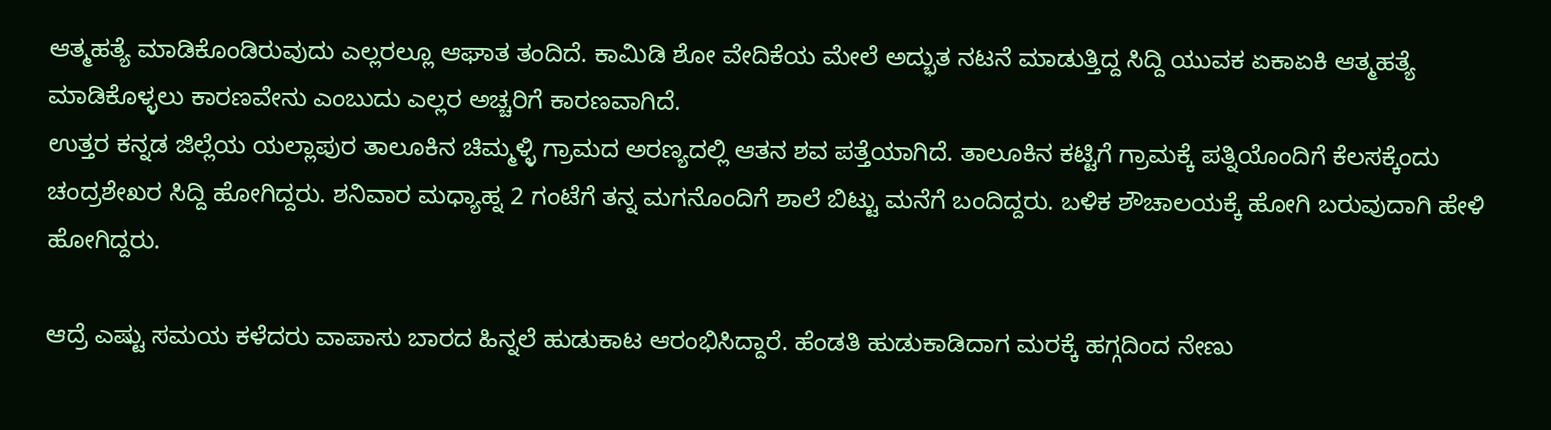ಆತ್ಮಹತ್ಯೆ ಮಾಡಿಕೊಂಡಿರುವುದು ಎಲ್ಲರಲ್ಲೂ ಆಘಾತ ತಂದಿದೆ. ಕಾಮಿಡಿ ಶೋ ವೇದಿಕೆಯ ಮೇಲೆ ಅದ್ಭುತ ನಟನೆ ಮಾಡುತ್ತಿದ್ದ ಸಿದ್ದಿ ಯುವಕ ಏಕಾಏಕಿ ಆತ್ಮಹತ್ಯೆ ಮಾಡಿಕೊಳ್ಳಲು ಕಾರಣವೇನು ಎಂಬುದು ಎಲ್ಲರ ಅಚ್ಚರಿಗೆ ಕಾರಣವಾಗಿದೆ.
ಉತ್ತರ ಕನ್ನಡ ಜಿಲ್ಲೆಯ ಯಲ್ಲಾಪುರ ತಾಲೂಕಿನ ಚಿಮ್ಮಳ್ಳಿ ಗ್ರಾಮದ ಅರಣ್ಯದಲ್ಲಿ ಆತನ ಶವ ಪತ್ತೆಯಾಗಿದೆ. ತಾಲೂಕಿನ ಕಟ್ಟಿಗೆ ಗ್ರಾಮಕ್ಕೆ ಪತ್ನಿಯೊಂದಿಗೆ ಕೆಲಸಕ್ಕೆಂದು ಚಂದ್ರಶೇಖರ ಸಿದ್ದಿ ಹೋಗಿದ್ದರು. ಶನಿವಾರ ಮಧ್ಯಾಹ್ನ 2 ಗಂಟೆಗೆ ತನ್ನ ಮಗನೊಂದಿಗೆ ಶಾಲೆ ಬಿಟ್ಟು ಮನೆಗೆ ಬಂದಿದ್ದರು. ಬಳಿಕ ಶೌಚಾಲಯಕ್ಕೆ ಹೋಗಿ ಬರುವುದಾಗಿ ಹೇಳಿ ಹೋಗಿದ್ದರು.

ಆದ್ರೆ ಎಷ್ಟು ಸಮಯ ಕಳೆದರು ವಾಪಾಸು ಬಾರದ ಹಿನ್ನಲೆ ಹುಡುಕಾಟ ಆರಂಭಿಸಿದ್ದಾರೆ. ಹೆಂಡತಿ ಹುಡುಕಾಡಿದಾಗ ಮರಕ್ಕೆ ಹಗ್ಗದಿಂದ ನೇಣು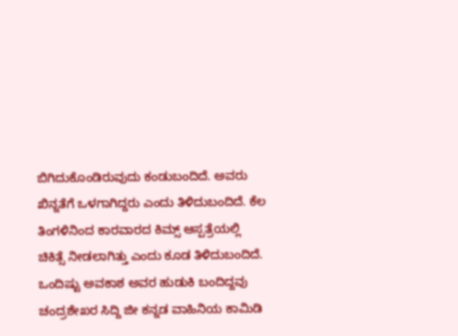ಬಿಗಿದುಕೊಂಡಿರುವುದು ಕಂಡುಬಂದಿದೆ. ಅವರು ಖಿನ್ನತೆಗೆ ಒಳಗಾಗಿದ್ದರು ಎಂದು ತಿಳಿದುಬಂದಿದೆ. ಕೆಲ ತಿಂಗಳಿನಿಂದ ಕಾರವಾರದ ಕಿಮ್ಸ್ ಆಸ್ಪತ್ರೆಯಲ್ಲಿ ಚಿಕಿತ್ಸೆ ನೀಡಲಾಗಿತ್ತು ಎಂದು ಕೂಡ ತಿಳಿದುಬಂದಿದೆ.
ಒಂದಿಷ್ಟು ಅವಕಾಶ ಅವರ ಹುಡುಕಿ ಬಂದಿದ್ದವು
ಚಂದ್ರಶೇಖರ ಸಿದ್ದಿ ಜೀ ಕನ್ನಡ ವಾಹಿನಿಯ ಕಾಮಿಡಿ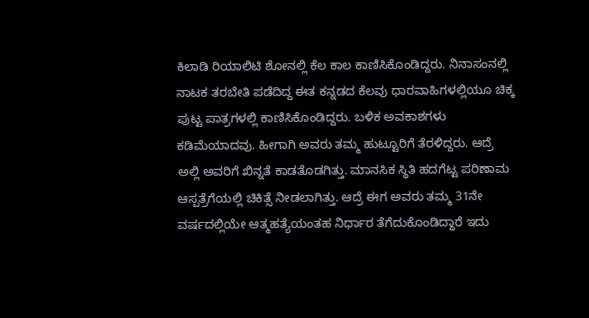ಕಿಲಾಡಿ ರಿಯಾಲಿಟಿ ಶೋನಲ್ಲಿ ಕೆಲ ಕಾಲ ಕಾಣಿಸಿಕೊಂಡಿದ್ದರು. ನಿನಾಸಂನಲ್ಲಿ ನಾಟಕ ತರಬೇತಿ ಪಡೆದಿದ್ದ ಈತ ಕನ್ನಡದ ಕೆಲವು ಧಾರವಾಹಿಗಳಲ್ಲಿಯೂ ಚಿಕ್ಕ ಪುಟ್ಟ ಪಾತ್ರಗಳಲ್ಲಿ ಕಾಣಿಸಿಕೊಂಡಿದ್ದರು. ಬಳಿಕ ಅವಕಾಶಗಳು ಕಡಿಮೆಯಾದವು. ಹೀಗಾಗಿ ಅವರು ತಮ್ಮ ಹುಟ್ಟೂರಿಗೆ ತೆರಳಿದ್ದರು. ಆದ್ರೆ ಅಲ್ಲಿ ಅವರಿಗೆ ಖಿನ್ನತೆ ಕಾಡತೊಡಗಿತ್ತು. ಮಾನಸಿಕ ಸ್ಥಿತಿ ಹದಗೆಟ್ಟ ಪರಿಣಾಮ ಆಸ್ಪತ್ರೆಗೆಯಲ್ಲಿ ಚಿಕಿತ್ಸೆ ನೀಡಲಾಗಿತ್ತು. ಆದ್ರೆ ಈಗ ಅವರು ತಮ್ಮ 31ನೇ ವರ್ಷದಲ್ಲಿಯೇ ಆತ್ಮಹತ್ಯೆಯಂತಹ ನಿರ್ಧಾರ ತೆಗೆದುಕೊಂಡಿದ್ದಾರೆ ಇದು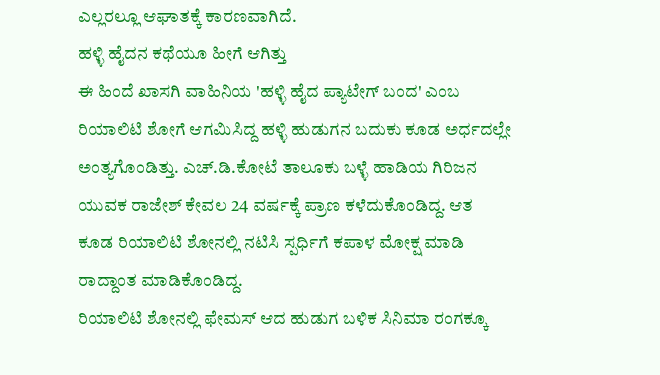ಎಲ್ಲರಲ್ಲೂ ಆಘಾತಕ್ಕೆ ಕಾರಣವಾಗಿದೆ.
ಹಳ್ಳಿ ಹೈದನ ಕಥೆಯೂ ಹೀಗೆ ಆಗಿತ್ತು
ಈ ಹಿಂದೆ ಖಾಸಗಿ ವಾಹಿನಿಯ 'ಹಳ್ಳಿ ಹೈದ ಪ್ಯಾಟೇಗ್ ಬಂದ' ಎಂಬ ರಿಯಾಲಿಟಿ ಶೋಗೆ ಆಗಮಿಸಿದ್ದ ಹಳ್ಳಿ ಹುಡುಗನ ಬದುಕು ಕೂಡ ಅರ್ಧದಲ್ಲೇ ಅಂತ್ಯಗೊಂಡಿತ್ತು. ಎಚ್.ಡಿ.ಕೋಟೆ ತಾಲೂಕು ಬಳ್ಳೆ ಹಾಡಿಯ ಗಿರಿಜನ ಯುವಕ ರಾಜೇಶ್ ಕೇವಲ 24 ವರ್ಷಕ್ಕೆ ಪ್ರಾಣ ಕಳೆದುಕೊಂಡಿದ್ದ. ಆತ ಕೂಡ ರಿಯಾಲಿಟಿ ಶೋನಲ್ಲಿ ನಟಿಸಿ ಸ್ಪರ್ಧಿಗೆ ಕಪಾಳ ಮೋಕ್ಷ ಮಾಡಿ ರಾದ್ದಾಂತ ಮಾಡಿಕೊಂಡಿದ್ದ.
ರಿಯಾಲಿಟಿ ಶೋನಲ್ಲಿ ಫೇಮಸ್ ಆದ ಹುಡುಗ ಬಳಿಕ ಸಿನಿಮಾ ರಂಗಕ್ಕೂ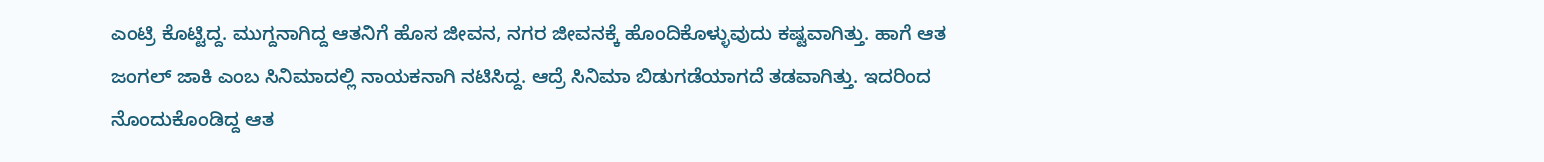ಎಂಟ್ರಿ ಕೊಟ್ಟಿದ್ದ. ಮುಗ್ದನಾಗಿದ್ದ ಆತನಿಗೆ ಹೊಸ ಜೀವನ, ನಗರ ಜೀವನಕ್ಕೆ ಹೊಂದಿಕೊಳ್ಳುವುದು ಕಷ್ಟವಾಗಿತ್ತು. ಹಾಗೆ ಆತ ಜಂಗಲ್ ಜಾಕಿ ಎಂಬ ಸಿನಿಮಾದಲ್ಲಿ ನಾಯಕನಾಗಿ ನಟಿಸಿದ್ದ. ಆದ್ರೆ ಸಿನಿಮಾ ಬಿಡುಗಡೆಯಾಗದೆ ತಡವಾಗಿತ್ತು. ಇದರಿಂದ ನೊಂದುಕೊಂಡಿದ್ದ ಆತ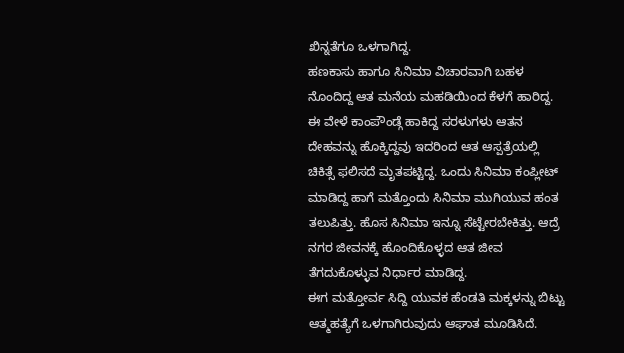ಖಿನ್ನತೆಗೂ ಒಳಗಾಗಿದ್ದ.
ಹಣಕಾಸು ಹಾಗೂ ಸಿನಿಮಾ ವಿಚಾರವಾಗಿ ಬಹಳ ನೊಂದಿದ್ದ ಆತ ಮನೆಯ ಮಹಡಿಯಿಂದ ಕೆಳಗೆ ಹಾರಿದ್ದ. ಈ ವೇಳೆ ಕಾಂಪೌಂಡ್ಗೆ ಹಾಕಿದ್ದ ಸರಳುಗಳು ಆತನ ದೇಹವನ್ನು ಹೊಕ್ಕಿದ್ದವು ಇದರಿಂದ ಆತ ಆಸ್ಪತ್ರೆಯಲ್ಲಿ ಚಿಕಿತ್ಸೆ ಫಲಿಸದೆ ಮೃತಪಟ್ಟಿದ್ದ. ಒಂದು ಸಿನಿಮಾ ಕಂಪ್ಲೀಟ್ ಮಾಡಿದ್ದ ಹಾಗೆ ಮತ್ತೊಂದು ಸಿನಿಮಾ ಮುಗಿಯುವ ಹಂತ ತಲುಪಿತ್ತು. ಹೊಸ ಸಿನಿಮಾ ಇನ್ನೂ ಸೆಟ್ಟೇರಬೇಕಿತ್ತು. ಆದ್ರೆ ನಗರ ಜೀವನಕ್ಕೆ ಹೊಂದಿಕೊಳ್ಳದ ಆತ ಜೀವ ತೆಗದುಕೊಳ್ಳುವ ನಿರ್ಧಾರ ಮಾಡಿದ್ದ.
ಈಗ ಮತ್ತೋರ್ವ ಸಿದ್ದಿ ಯುವಕ ಹೆಂಡತಿ ಮಕ್ಕಳನ್ನು ಬಿಟ್ಟು ಆತ್ಮಹತ್ಯೆಗೆ ಒಳಗಾಗಿರುವುದು ಆಘಾತ ಮೂಡಿಸಿದೆ.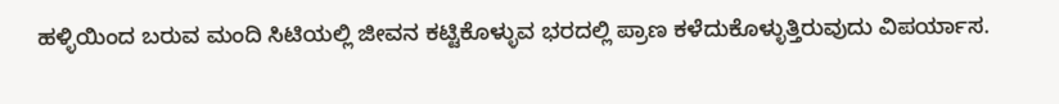ಹಳ್ಳಿಯಿಂದ ಬರುವ ಮಂದಿ ಸಿಟಿಯಲ್ಲಿ ಜೀವನ ಕಟ್ಟಿಕೊಳ್ಳುವ ಭರದಲ್ಲಿ ಪ್ರಾಣ ಕಳೆದುಕೊಳ್ಳುತ್ತಿರುವುದು ವಿಪರ್ಯಾಸ.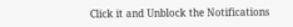Click it and Unblock the Notifications